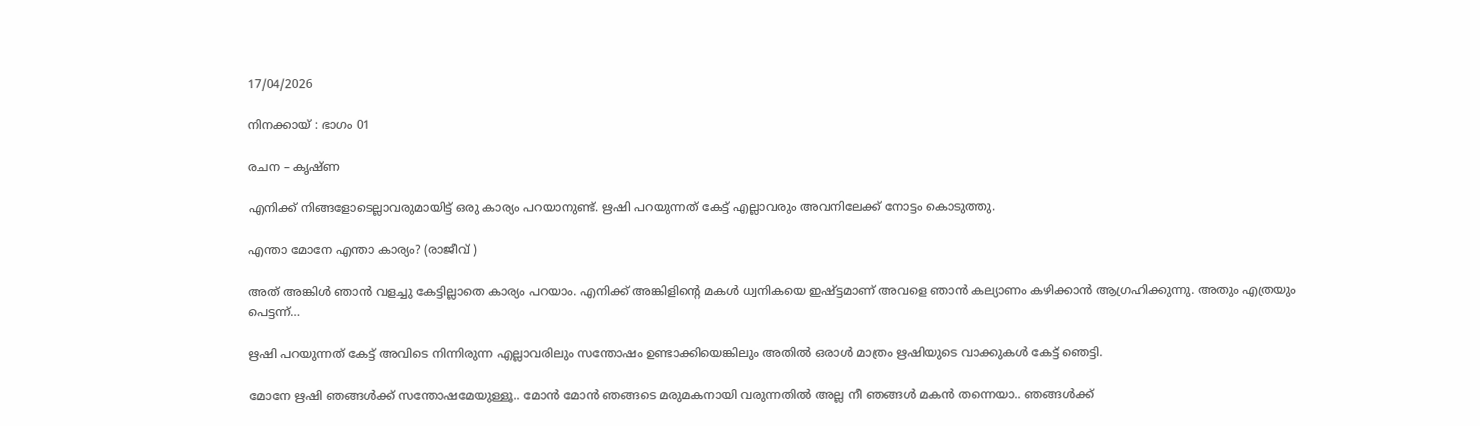17/04/2026

നിനക്കായ് : ഭാഗം 01

രചന – കൃഷ്ണ

എനിക്ക് നിങ്ങളോടെല്ലാവരുമായിട്ട് ഒരു കാര്യം പറയാനുണ്ട്. ഋഷി പറയുന്നത് കേട്ട് എല്ലാവരും അവനിലേക്ക് നോട്ടം കൊടുത്തു.

എന്താ മോനേ എന്താ കാര്യം? (രാജീവ്‌ )

അത് അങ്കിൾ ഞാൻ വളച്ചു കേട്ടില്ലാതെ കാര്യം പറയാം. എനിക്ക് അങ്കിളിന്റെ മകൾ ധ്വനികയെ ഇഷ്ട്ടമാണ് അവളെ ഞാൻ കല്യാണം കഴിക്കാൻ ആഗ്രഹിക്കുന്നു. അതും എത്രയും പെട്ടന്ന്…

ഋഷി പറയുന്നത് കേട്ട് അവിടെ നിന്നിരുന്ന എല്ലാവരിലും സന്തോഷം ഉണ്ടാക്കിയെങ്കിലും അതിൽ ഒരാൾ മാത്രം ഋഷിയുടെ വാക്കുകൾ കേട്ട് ഞെട്ടി.

മോനേ ഋഷി ഞങ്ങൾക്ക് സന്തോഷമേയുള്ളൂ.. മോൻ മോൻ ഞങ്ങടെ മരുമകനായി വരുന്നതിൽ അല്ല നീ ഞങ്ങൾ മകൻ തന്നെയാ.. ഞങ്ങൾക്ക്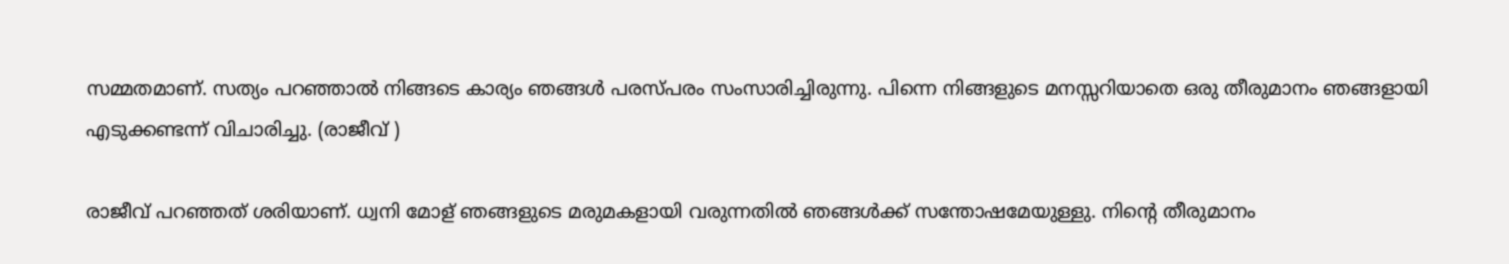സമ്മതമാണ്. സത്യം പറഞ്ഞാൽ നിങ്ങടെ കാര്യം ഞങ്ങൾ പരസ്പരം സംസാരിച്ചിരുന്നു. പിന്നെ നിങ്ങളുടെ മനസ്സറിയാതെ ഒരു തീരുമാനം ഞങ്ങളായി എടുക്കണ്ടന്ന് വിചാരിച്ചു. (രാജീവ് )

രാജീവ് പറഞ്ഞത് ശരിയാണ്. ധ്വനി മോള് ഞങ്ങളുടെ മരുമകളായി വരുന്നതിൽ ഞങ്ങൾക്ക് സന്തോഷമേയുള്ളു. നിന്റെ തീരുമാനം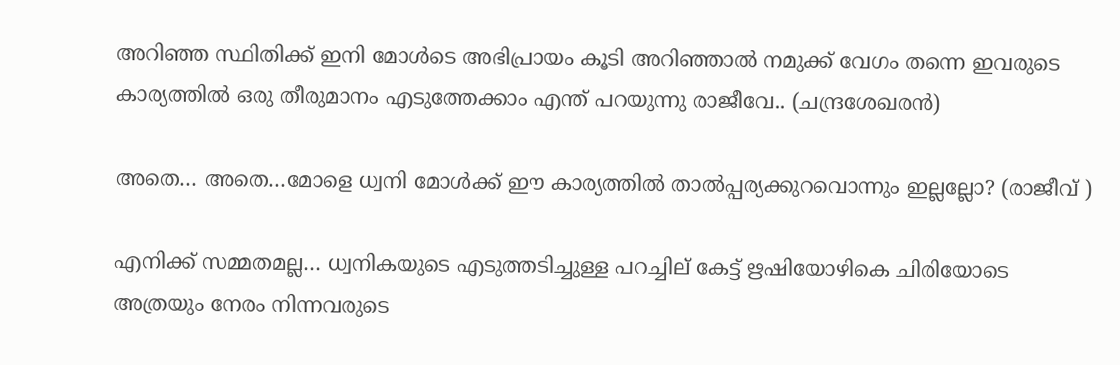അറിഞ്ഞ സ്ഥിതിക്ക് ഇനി മോൾടെ അഭിപ്രായം കൂടി അറിഞ്ഞാൽ നമുക്ക് വേഗം തന്നെ ഇവരുടെ കാര്യത്തിൽ ഒരു തീരുമാനം എടുത്തേക്കാം എന്ത് പറയുന്നു രാജീവേ.. (ചന്ദ്രശേഖരൻ)

അതെ… അതെ…മോളെ ധ്വനി മോൾക്ക് ഈ കാര്യത്തിൽ താൽപ്പര്യക്കുറവൊന്നും ഇല്ലല്ലോ? (രാജീവ്‌ )

എനിക്ക് സമ്മതമല്ല… ധ്വനികയുടെ എടുത്തടിച്ചുള്ള പറച്ചില് കേട്ട് ഋഷിയോഴികെ ചിരിയോടെ അത്രയും നേരം നിന്നവരുടെ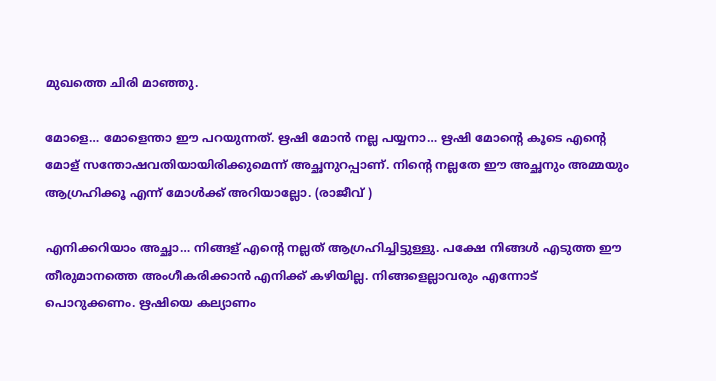മുഖത്തെ ചിരി മാഞ്ഞു.

മോളെ… മോളെന്താ ഈ പറയുന്നത്. ഋഷി മോൻ നല്ല പയ്യനാ… ഋഷി മോന്റെ കൂടെ എന്റെ മോള് സന്തോഷവതിയായിരിക്കുമെന്ന് അച്ഛനുറപ്പാണ്. നിന്റെ നല്ലതേ ഈ അച്ഛനും അമ്മയും ആഗ്രഹിക്കൂ എന്ന് മോൾക്ക് അറിയാല്ലോ. (രാജീവ്‌ )

എനിക്കറിയാം അച്ഛാ… നിങ്ങള് എന്റെ നല്ലത് ആഗ്രഹിച്ചിട്ടുള്ളു. പക്ഷേ നിങ്ങൾ എടുത്ത ഈ തീരുമാനത്തെ അംഗീകരിക്കാൻ എനിക്ക് കഴിയില്ല. നിങ്ങളെല്ലാവരും എന്നോട് പൊറുക്കണം. ഋഷിയെ കല്യാണം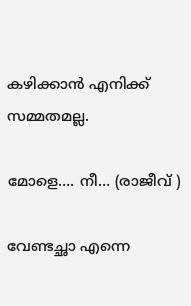കഴിക്കാൻ എനിക്ക് സമ്മതമല്ല.

മോളെ…. നീ… (രാജീവ്‌ )

വേണ്ടച്ഛാ എന്നെ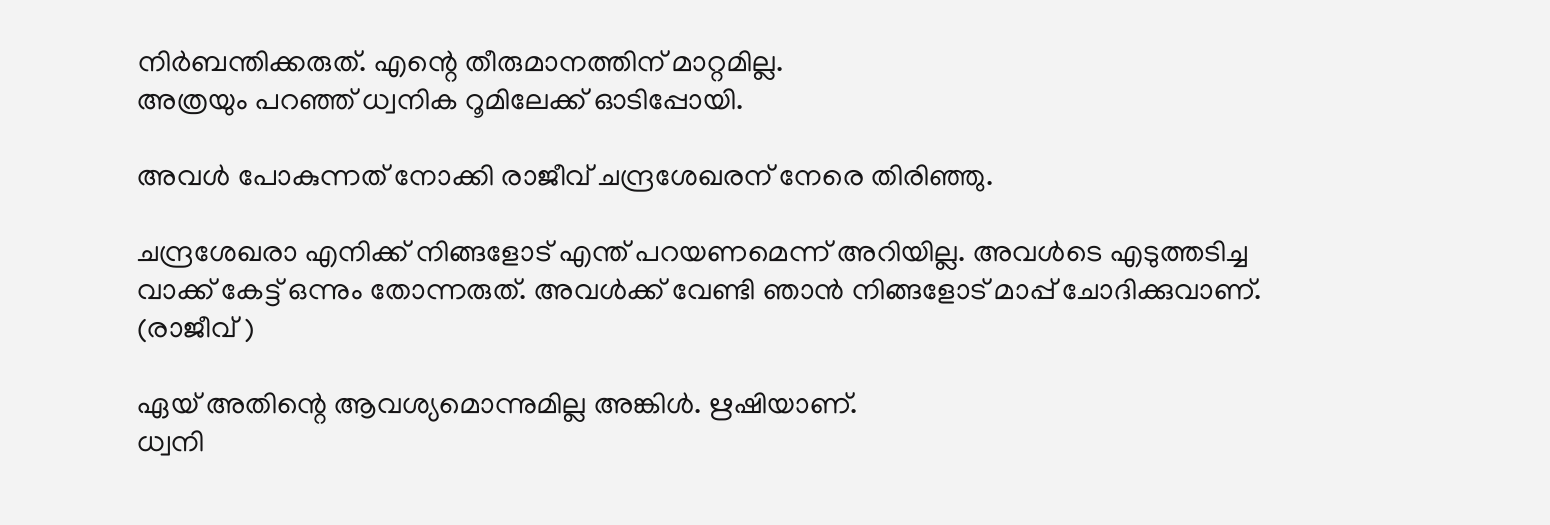നിർബന്തിക്കരുത്. എന്റെ തീരുമാനത്തിന് മാറ്റമില്ല.
അത്രയും പറഞ്ഞ് ധ്വനിക റൂമിലേക്ക് ഓടിപ്പോയി.

അവൾ പോകുന്നത് നോക്കി രാജീവ്‌ ചന്ദ്രശേഖരന് നേരെ തിരിഞ്ഞു.

ചന്ദ്രശേഖരാ എനിക്ക് നിങ്ങളോട് എന്ത് പറയണമെന്ന് അറിയില്ല. അവൾടെ എടുത്തടിച്ച വാക്ക് കേട്ട് ഒന്നും തോന്നരുത്. അവൾക്ക് വേണ്ടി ഞാൻ നിങ്ങളോട് മാപ്പ് ചോദിക്കുവാണ്‌. (രാജീവ് )

ഏയ് അതിന്റെ ആവശ്യമൊന്നുമില്ല അങ്കിൾ. ഋഷിയാണ്.
ധ്വനി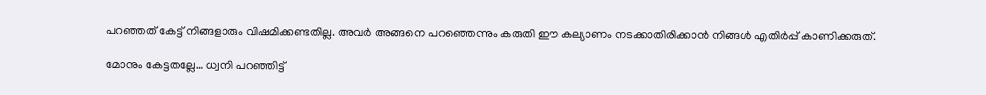പറഞ്ഞത് കേട്ട് നിങ്ങളാരും വിഷമിക്കണ്ടതില്ല. അവർ അങ്ങനെ പറഞ്ഞെന്നും കരുതി ഈ കല്യാണം നടക്കാതിരിക്കാൻ നിങ്ങൾ എതിർപ്പ് കാണിക്കരുത്.

മോനും കേട്ടതല്ലേ… ധ്വനി പറഞ്ഞിട്ട്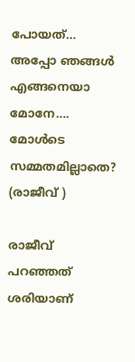പോയത്… അപ്പോ ഞങ്ങൾ എങ്ങനെയാ മോനേ…. മോൾടെ സമ്മതമില്ലാതെ? (രാജീവ്‌ )

രാജീവ്‌ പറഞ്ഞത് ശരിയാണ്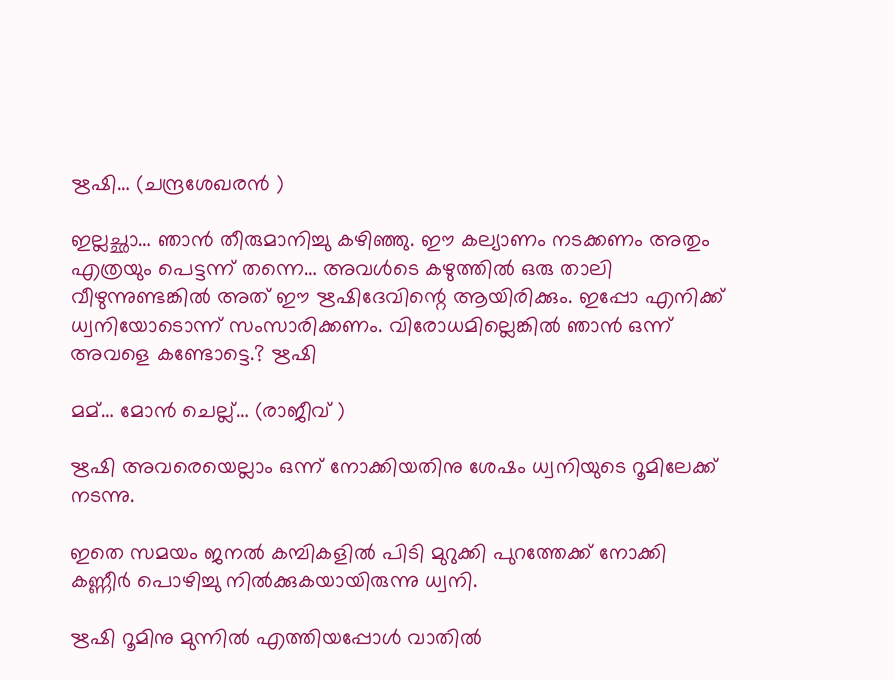ഋഷി… (ചന്ദ്രശേഖരൻ )

ഇല്ലച്ഛാ… ഞാൻ തീരുമാനിച്ചു കഴിഞ്ഞു. ഈ കല്യാണം നടക്കണം അതും എത്രയും പെട്ടന്ന് തന്നെ… അവൾടെ കഴുത്തിൽ ഒരു താലി വീഴുന്നുണ്ടങ്കിൽ അത് ഈ ഋഷിദേവിന്റെ ആയിരിക്കും. ഇപ്പോ എനിക്ക് ധ്വനിയോടൊന്ന് സംസാരിക്കണം. വിരോധമില്ലെങ്കിൽ ഞാൻ ഒന്ന് അവളെ കണ്ടോട്ടെ.? ഋഷി

മമ്… മോൻ ചെല്ല്… (രാജീവ്‌ )

ഋഷി അവരെയെല്ലാം ഒന്ന് നോക്കിയതിനു ശേഷം ധ്വനിയുടെ റൂമിലേക്ക് നടന്നു.

ഇതെ സമയം ജനൽ കമ്പികളിൽ പിടി മുറുക്കി പുറത്തേക്ക് നോക്കി കണ്ണീർ പൊഴിച്ചു നിൽക്കുകയായിരുന്നു ധ്വനി.

ഋഷി റൂമിനു മുന്നിൽ എത്തിയപ്പോൾ വാതിൽ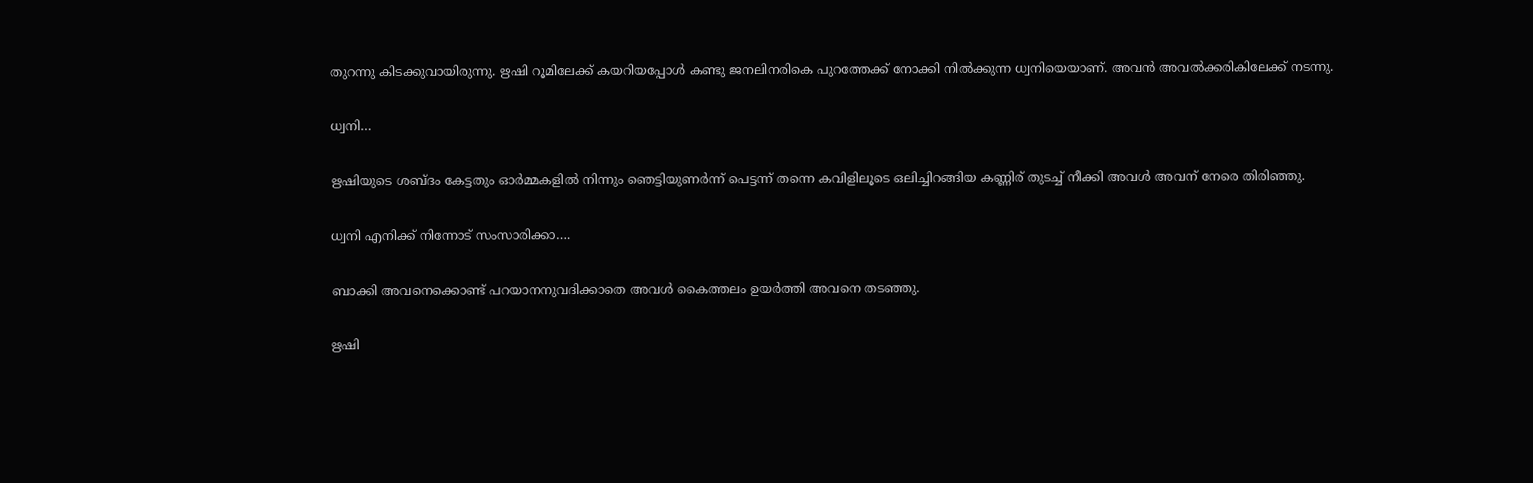തുറന്നു കിടക്കുവായിരുന്നു. ഋഷി റൂമിലേക്ക് കയറിയപ്പോൾ കണ്ടു ജനലിനരികെ പുറത്തേക്ക് നോക്കി നിൽക്കുന്ന ധ്വനിയെയാണ്. അവൻ അവൽക്കരികിലേക്ക് നടന്നു.

ധ്വനി…

ഋഷിയുടെ ശബ്‌ദം കേട്ടതും ഓർമ്മകളിൽ നിന്നും ഞെട്ടിയുണർന്ന് പെട്ടന്ന് തന്നെ കവിളിലൂടെ ഒലിച്ചിറങ്ങിയ കണ്ണിര് തുടച്ച് നീക്കി അവൾ അവന് നേരെ തിരിഞ്ഞു.

ധ്വനി എനിക്ക് നിന്നോട് സംസാരിക്കാ….

ബാക്കി അവനെക്കൊണ്ട് പറയാനനുവദിക്കാതെ അവൾ കൈത്തലം ഉയർത്തി അവനെ തടഞ്ഞു.

ഋഷി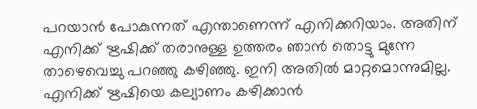പറയാൻ പോകുന്നത് എന്താണെന്ന് എനിക്കറിയാം. അതിന് എനിക്ക് ഋഷിക്ക് തരാനുള്ള ഉത്തരം ഞാൻ തൊട്ടു മുന്നേ താഴെവെച്ചു പറഞ്ഞു കഴിഞ്ഞു. ഇനി അതിൽ മാറ്റമൊന്നുമില്ല. എനിക്ക് ഋഷിയെ കല്യാണം കഴിക്കാൻ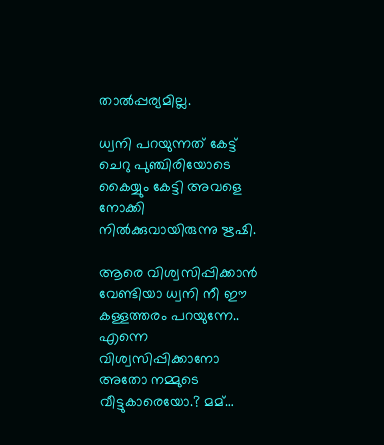താൽപ്പര്യമില്ല.

ധ്വനി പറയുന്നത് കേട്ട് ചെറു പുഞ്ചിരിയോടെ കൈയ്യും കേട്ടി അവളെ നോക്കി നിൽക്കുവായിരുന്നു ഋഷി.

ആരെ വിശ്വസിപ്പിക്കാൻ വേണ്ടിയാ ധ്വനി നീ ഈ കള്ളത്തരം പറയുന്നേ.. എന്നെ വിശ്വസിപ്പിക്കാനോ അതോ നമ്മുടെ വീട്ടുകാരെയോ.? മമ്…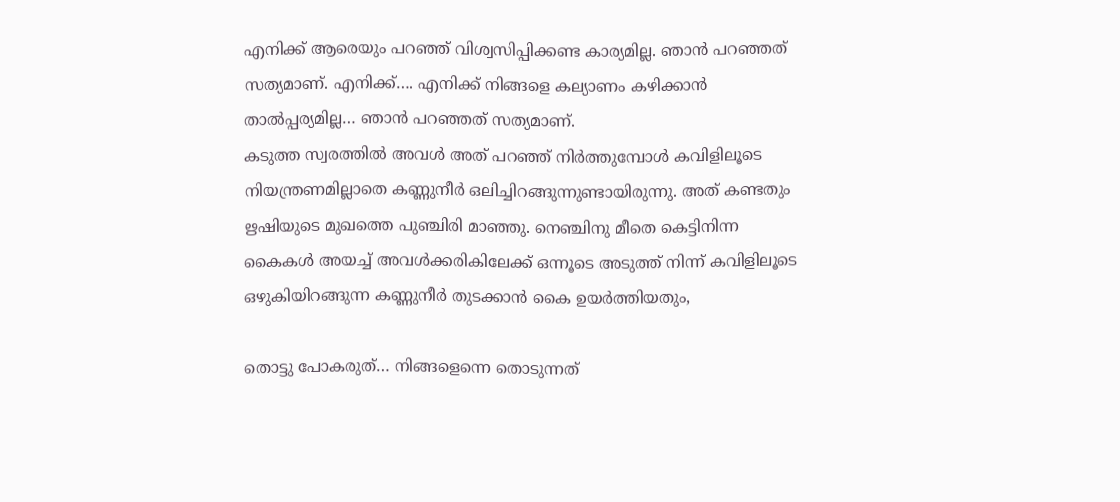എനിക്ക് ആരെയും പറഞ്ഞ് വിശ്വസിപ്പിക്കണ്ട കാര്യമില്ല. ഞാൻ പറഞ്ഞത് സത്യമാണ്. എനിക്ക്…. എനിക്ക് നിങ്ങളെ കല്യാണം കഴിക്കാൻ താൽപ്പര്യമില്ല… ഞാൻ പറഞ്ഞത് സത്യമാണ്.
കടുത്ത സ്വരത്തിൽ അവൾ അത് പറഞ്ഞ് നിർത്തുമ്പോൾ കവിളിലൂടെ നിയന്ത്രണമില്ലാതെ കണ്ണുനീർ ഒലിച്ചിറങ്ങുന്നുണ്ടായിരുന്നു. അത് കണ്ടതും ഋഷിയുടെ മുഖത്തെ പുഞ്ചിരി മാഞ്ഞു. നെഞ്ചിനു മീതെ കെട്ടിനിന്ന കൈകൾ അയച്ച് അവൾക്കരികിലേക്ക് ഒന്നൂടെ അടുത്ത് നിന്ന് കവിളിലൂടെ ഒഴുകിയിറങ്ങുന്ന കണ്ണുനീർ തുടക്കാൻ കൈ ഉയർത്തിയതും,

തൊട്ടു പോകരുത്… നിങ്ങളെന്നെ തൊടുന്നത്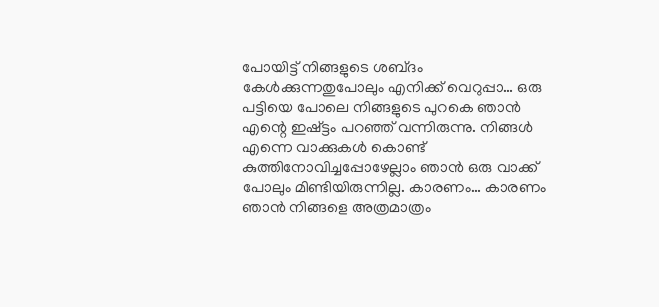പോയിട്ട് നിങ്ങളുടെ ശബ്‌ദം കേൾക്കുന്നതുപോലും എനിക്ക് വെറുപ്പാ… ഒരു പട്ടിയെ പോലെ നിങ്ങളുടെ പുറകെ ഞാൻ എന്റെ ഇഷ്ട്ടം പറഞ്ഞ് വന്നിരുന്നു. നിങ്ങൾ എന്നെ വാക്കുകൾ കൊണ്ട് കുത്തിനോവിച്ചപ്പോഴേല്ലാം ഞാൻ ഒരു വാക്ക് പോലും മിണ്ടിയിരുന്നില്ല. കാരണം… കാരണം ഞാൻ നിങ്ങളെ അത്രമാത്രം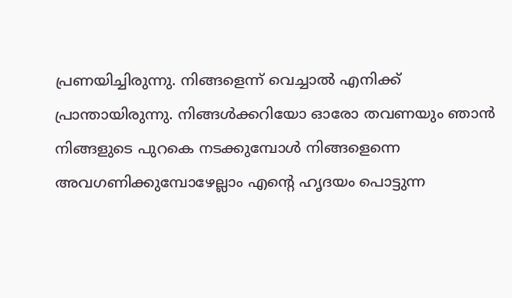പ്രണയിച്ചിരുന്നു. നിങ്ങളെന്ന് വെച്ചാൽ എനിക്ക് പ്രാന്തായിരുന്നു. നിങ്ങൾക്കറിയോ ഓരോ തവണയും ഞാൻ നിങ്ങളുടെ പുറകെ നടക്കുമ്പോൾ നിങ്ങളെന്നെ അവഗണിക്കുമ്പോഴേല്ലാം എന്റെ ഹൃദയം പൊട്ടുന്ന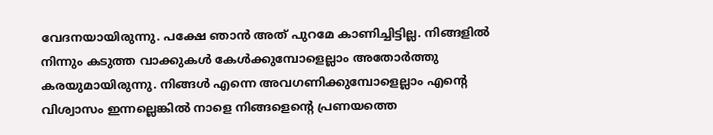വേദനയായിരുന്നു. പക്ഷേ ഞാൻ അത് പുറമേ കാണിച്ചിട്ടില്ല. നിങ്ങളിൽ നിന്നും കടുത്ത വാക്കുകൾ കേൾക്കുമ്പോളെല്ലാം അതോർത്തു കരയുമായിരുന്നു. നിങ്ങൾ എന്നെ അവഗണിക്കുമ്പോളെല്ലാം എന്റെ വിശ്വാസം ഇന്നല്ലെങ്കിൽ നാളെ നിങ്ങളെന്റെ പ്രണയത്തെ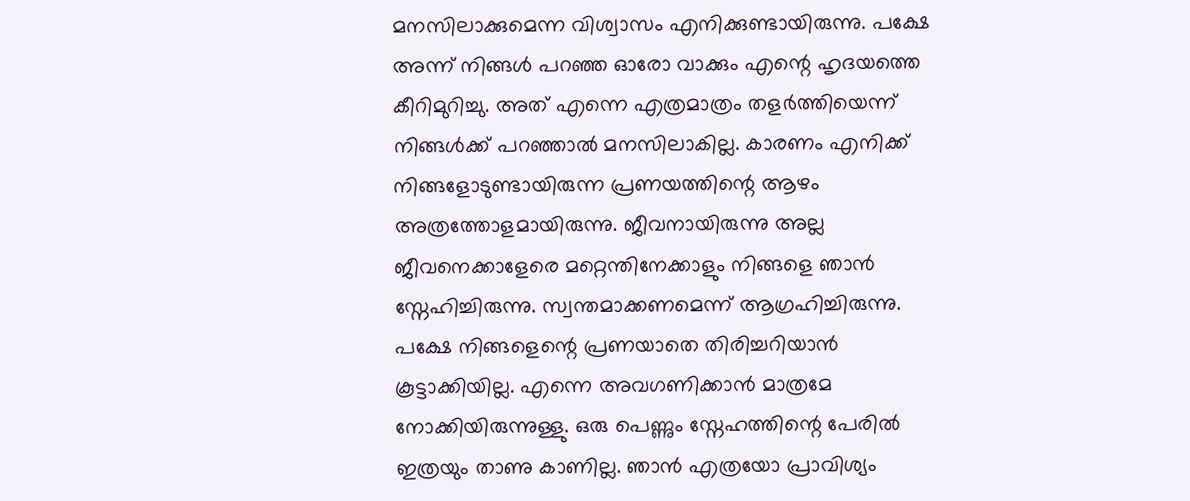മനസിലാക്കുമെന്ന വിശ്വാസം എനിക്കുണ്ടായിരുന്നു. പക്ഷേ അന്ന് നിങ്ങൾ പറഞ്ഞ ഓരോ വാക്കും എന്റെ ഹൃദയത്തെ കീറിമുറിച്ചു. അത് എന്നെ എത്രമാത്രം തളർത്തിയെന്ന് നിങ്ങൾക്ക് പറഞ്ഞാൽ മനസിലാകില്ല. കാരണം എനിക്ക് നിങ്ങളോടുണ്ടായിരുന്ന പ്രണയത്തിന്റെ ആഴം അത്രത്തോളമായിരുന്നു. ജീവനായിരുന്നു അല്ല ജീവനെക്കാളേരെ മറ്റെന്തിനേക്കാളും നിങ്ങളെ ഞാൻ സ്നേഹിച്ചിരുന്നു. സ്വന്തമാക്കണമെന്ന് ആഗ്രഹിച്ചിരുന്നു. പക്ഷേ നിങ്ങളെന്റെ പ്രണയാതെ തിരിച്ചറിയാൻ കൂട്ടാക്കിയില്ല. എന്നെ അവഗണിക്കാൻ മാത്രമേ നോക്കിയിരുന്നുള്ളു. ഒരു പെണ്ണും സ്നേഹത്തിന്റെ പേരിൽ ഇത്രയും താണു കാണില്ല. ഞാൻ എത്രയോ പ്രാവിശ്യം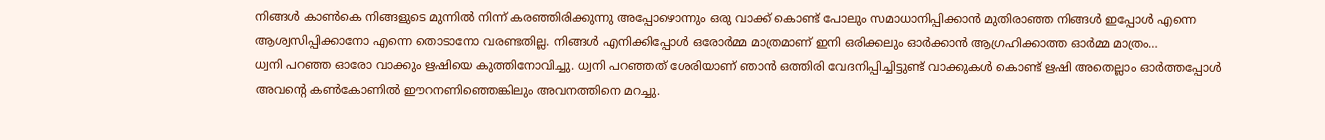നിങ്ങൾ കാൺകെ നിങ്ങളുടെ മുന്നിൽ നിന്ന് കരഞ്ഞിരിക്കുന്നു അപ്പോഴൊന്നും ഒരു വാക്ക് കൊണ്ട് പോലും സമാധാനിപ്പിക്കാൻ മുതിരാഞ്ഞ നിങ്ങൾ ഇപ്പോൾ എന്നെ ആശ്വസിപ്പിക്കാനോ എന്നെ തൊടാനോ വരണ്ടതില്ല. നിങ്ങൾ എനിക്കിപ്പോൾ ഒരോർമ്മ മാത്രമാണ് ഇനി ഒരിക്കലും ഓർക്കാൻ ആഗ്രഹിക്കാത്ത ഓർമ്മ മാത്രം…
ധ്വനി പറഞ്ഞ ഓരോ വാക്കും ഋഷിയെ കുത്തിനോവിച്ചു. ധ്വനി പറഞ്ഞത് ശേരിയാണ് ഞാൻ ഒത്തിരി വേദനിപ്പിച്ചിട്ടുണ്ട് വാക്കുകൾ കൊണ്ട് ഋഷി അതെല്ലാം ഓർത്തപ്പോൾ അവന്റെ കൺകോണിൽ ഈറനണിഞ്ഞെങ്കിലും അവനത്തിനെ മറച്ചു.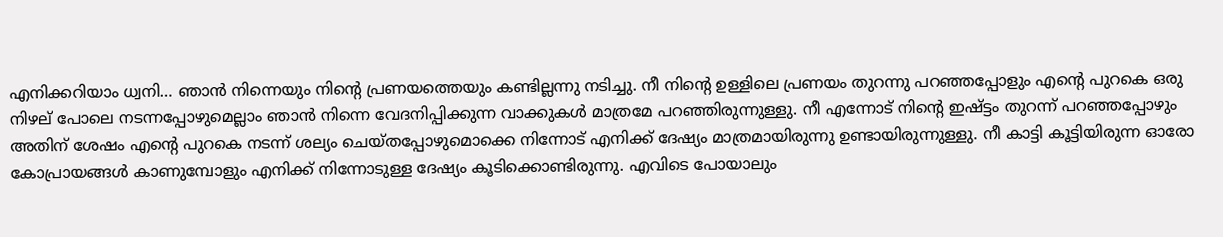എനിക്കറിയാം ധ്വനി… ഞാൻ നിന്നെയും നിന്റെ പ്രണയത്തെയും കണ്ടില്ലന്നു നടിച്ചു. നീ നിന്റെ ഉള്ളിലെ പ്രണയം തുറന്നു പറഞ്ഞപ്പോളും എന്റെ പുറകെ ഒരു നിഴല് പോലെ നടന്നപ്പോഴുമെല്ലാം ഞാൻ നിന്നെ വേദനിപ്പിക്കുന്ന വാക്കുകൾ മാത്രമേ പറഞ്ഞിരുന്നുള്ളു. നീ എന്നോട് നിന്റെ ഇഷ്ട്ടം തുറന്ന് പറഞ്ഞപ്പോഴും അതിന് ശേഷം എന്റെ പുറകെ നടന്ന് ശല്യം ചെയ്തപ്പോഴുമൊക്കെ നിന്നോട് എനിക്ക് ദേഷ്യം മാത്രമായിരുന്നു ഉണ്ടായിരുന്നുള്ളു. നീ കാട്ടി കൂട്ടിയിരുന്ന ഓരോ കോപ്രായങ്ങൾ കാണുമ്പോളും എനിക്ക് നിന്നോടുള്ള ദേഷ്യം കൂടിക്കൊണ്ടിരുന്നു. എവിടെ പോയാലും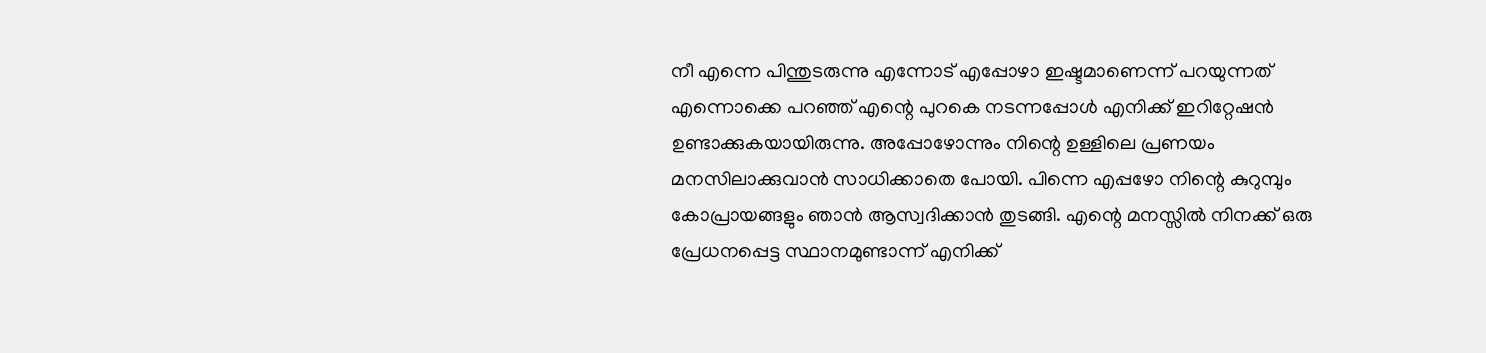നീ എന്നെ പിന്തുടരുന്നു എന്നോട് എപ്പോഴാ ഇഷ്ടമാണെന്ന് പറയുന്നത് എന്നൊക്കെ പറഞ്ഞ് എന്റെ പുറകെ നടന്നപ്പോൾ എനിക്ക് ഇറിറ്റേഷൻ ഉണ്ടാക്കുകയായിരുന്നു. അപ്പോഴോന്നും നിന്റെ ഉള്ളിലെ പ്രണയം മനസിലാക്കുവാൻ സാധിക്കാതെ പോയി. പിന്നെ എപ്പഴോ നിന്റെ കുറുമ്പും കോപ്രായങ്ങളും ഞാൻ ആസ്വദിക്കാൻ തുടങ്ങി. എന്റെ മനസ്സിൽ നിനക്ക് ഒരു പ്രേധനപ്പെട്ട സ്ഥാനമുണ്ടാന്ന് എനിക്ക്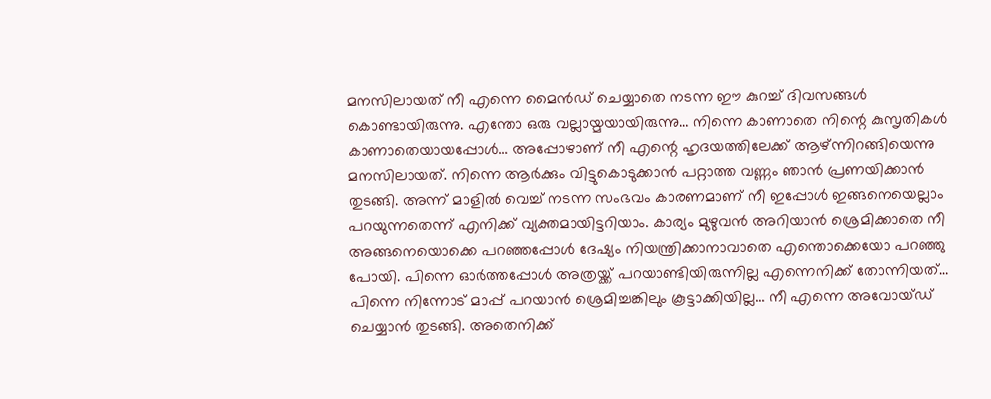മനസിലായത് നീ എന്നെ മൈൻഡ് ചെയ്യാതെ നടന്ന ഈ കുറച്ച് ദിവസങ്ങൾ കൊണ്ടായിരുന്നു. എന്തോ ഒരു വല്ലായ്മയായിരുന്നു… നിന്നെ കാണാതെ നിന്റെ കുസൃതികൾ കാണാതെയായപ്പോൾ… അപ്പോഴാണ് നീ എന്റെ ഹൃദയത്തിലേക്ക് ആഴ്ന്നിറങ്ങിയെന്നു മനസിലായത്. നിന്നെ ആർക്കും വിട്ടുകൊടുക്കാൻ പറ്റാത്ത വണ്ണം ഞാൻ പ്രണയിക്കാൻ തുടങ്ങി. അന്ന് മാളിൽ വെച്ച് നടന്ന സംഭവം കാരണമാണ് നീ ഇപ്പോൾ ഇങ്ങനെയെല്ലാം പറയുന്നതെന്ന് എനിക്ക് വ്യക്തമായിട്ടറിയാം. കാര്യം മുഴുവൻ അറിയാൻ ശ്രെമിക്കാതെ നീ അങ്ങനെയൊക്കെ പറഞ്ഞപ്പോൾ ദേഷ്യം നിയന്ത്രിക്കാനാവാതെ എന്തൊക്കെയോ പറഞ്ഞു പോയി. പിന്നെ ഓർത്തപ്പോൾ അത്രയ്ക്ക് പറയാണ്ടിയിരുന്നില്ല എന്നെനിക്ക് തോന്നിയത്… പിന്നെ നിന്നോട് മാപ്പ് പറയാൻ ശ്രെമിച്ചങ്കിലും കൂട്ടാക്കിയില്ല… നീ എന്നെ അവോയ്ഡ് ചെയ്യാൻ തുടങ്ങി. അതെനിക്ക്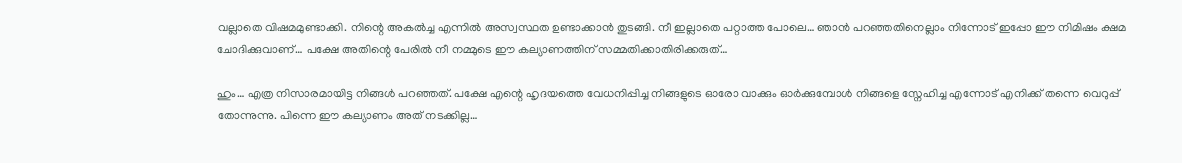വല്ലാതെ വിഷമമുണ്ടാക്കി. നിന്റെ അകൽച്ച എന്നിൽ അസ്വസ്ഥത ഉണ്ടാക്കാൻ തുടങ്ങി. നീ ഇല്ലാതെ പറ്റാത്ത പോലെ… ഞാൻ പറഞ്ഞതിനെല്ലാം നിന്നോട് ഇപ്പോ ഈ നിമിഷം ക്ഷമ ചോദിക്കുവാണ്‌… പക്ഷേ അതിന്റെ പേരിൽ നീ നമ്മുടെ ഈ കല്യാണത്തിന് സമ്മതിക്കാതിരിക്കരുത്…

ഹും… എത്ര നിസാരമായിട്ട നിങ്ങൾ പറഞ്ഞത്. പക്ഷേ എന്റെ ഹൃദയത്തെ വേധനിപ്പിച്ച നിങ്ങളുടെ ഓരോ വാക്കും ഓർക്കുമ്പോൾ നിങ്ങളെ സ്നേഹിച്ച എന്നോട് എനിക്ക് തന്നെ വെറുപ്പ് തോന്നുന്നു. പിന്നെ ഈ കല്യാണം അത് നടക്കില്ല…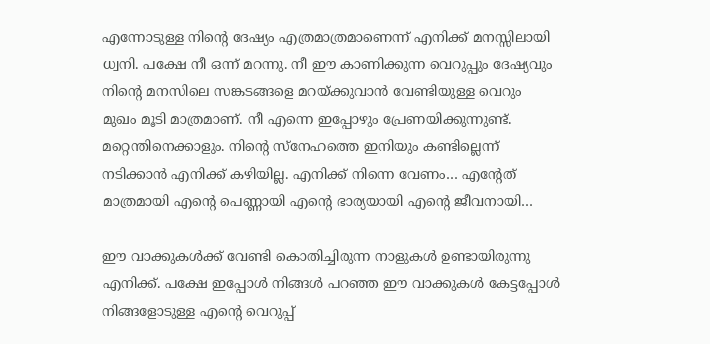എന്നോടുള്ള നിന്റെ ദേഷ്യം എത്രമാത്രമാണെന്ന് എനിക്ക് മനസ്സിലായി ധ്വനി. പക്ഷേ നീ ഒന്ന് മറന്നു. നീ ഈ കാണിക്കുന്ന വെറുപ്പും ദേഷ്യവും നിന്റെ മനസിലെ സങ്കടങ്ങളെ മറയ്ക്കുവാൻ വേണ്ടിയുള്ള വെറും മുഖം മൂടി മാത്രമാണ്. നീ എന്നെ ഇപ്പോഴും പ്രേണയിക്കുന്നുണ്ട്. മറ്റെന്തിനെക്കാളും. നിന്റെ സ്നേഹത്തെ ഇനിയും കണ്ടില്ലെന്ന് നടിക്കാൻ എനിക്ക് കഴിയില്ല. എനിക്ക് നിന്നെ വേണം… എന്റേത് മാത്രമായി എന്റെ പെണ്ണായി എന്റെ ഭാര്യയായി എന്റെ ജീവനായി…

ഈ വാക്കുകൾക്ക് വേണ്ടി കൊതിച്ചിരുന്ന നാളുകൾ ഉണ്ടായിരുന്നു എനിക്ക്. പക്ഷേ ഇപ്പോൾ നിങ്ങൾ പറഞ്ഞ ഈ വാക്കുകൾ കേട്ടപ്പോൾ നിങ്ങളോടുള്ള എന്റെ വെറുപ്പ്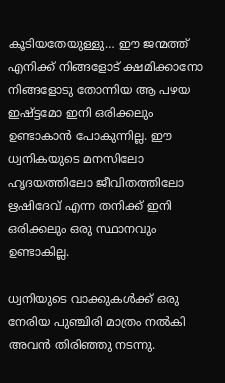കൂടിയതേയുള്ളു… ഈ ജന്മത്ത് എനിക്ക് നിങ്ങളോട് ക്ഷമിക്കാനോ നിങ്ങളോടു തോന്നിയ ആ പഴയ ഇഷ്ട്ടമോ ഇനി ഒരിക്കലും ഉണ്ടാകാൻ പോകുന്നില്ല. ഈ ധ്വനികയുടെ മനസിലോ ഹൃദയത്തിലോ ജീവിതത്തിലോ ഋഷിദേവ് എന്ന തനിക്ക് ഇനി ഒരിക്കലും ഒരു സ്ഥാനവും ഉണ്ടാകില്ല.

ധ്വനിയുടെ വാക്കുകൾക്ക് ഒരു നേരിയ പുഞ്ചിരി മാത്രം നൽകി അവൻ തിരിഞ്ഞു നടന്നു.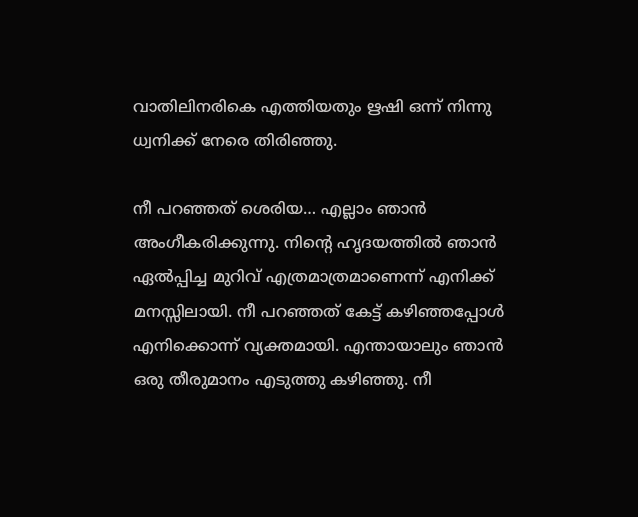വാതിലിനരികെ എത്തിയതും ഋഷി ഒന്ന് നിന്നു ധ്വനിക്ക് നേരെ തിരിഞ്ഞു.

നീ പറഞ്ഞത് ശെരിയ… എല്ലാം ഞാൻ അംഗീകരിക്കുന്നു. നിന്റെ ഹൃദയത്തിൽ ഞാൻ ഏൽപ്പിച്ച മുറിവ് എത്രമാത്രമാണെന്ന് എനിക്ക് മനസ്സിലായി. നീ പറഞ്ഞത് കേട്ട് കഴിഞ്ഞപ്പോൾ എനിക്കൊന്ന് വ്യക്തമായി. എന്തായാലും ഞാൻ ഒരു തീരുമാനം എടുത്തു കഴിഞ്ഞു. നീ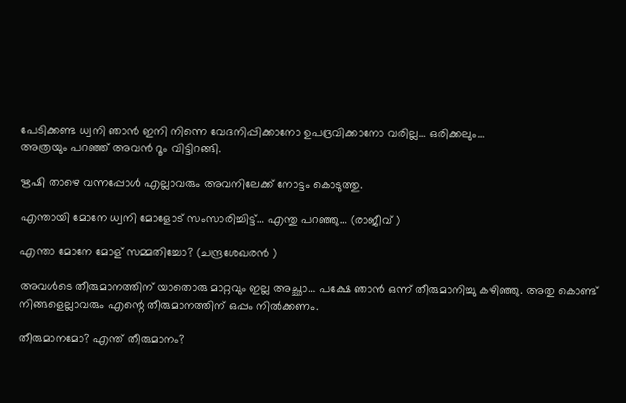പേടിക്കണ്ട ധ്വനി ഞാൻ ഇനി നിന്നെ വേദനിപ്പിക്കാനോ ഉപദ്രവിക്കാനോ വരില്ല… ഒരിക്കലും…
അത്രയും പറഞ്ഞ് അവൻ റൂം വിട്ടിറങ്ങി.

ഋഷി താഴെ വന്നപ്പോൾ എല്ലാവരും അവനിലേക്ക് നോട്ടം കൊടുത്തു.

എന്തായി മോനേ ധ്വനി മോളോട് സംസാരിച്ചിട്ട്… എന്തു പറഞ്ഞു… (രാജീവ്‌ )

എന്താ മോനേ മോള് സമ്മതിച്ചോ? (ചന്ദ്രശേഖരൻ )

അവൾടെ തീരുമാനത്തിന് യാതൊരു മാറ്റവും ഇല്ല അച്ഛാ… പക്ഷേ ഞാൻ ഒന്ന് തീരുമാനിച്ചു കഴിഞ്ഞു. അതു കൊണ്ട് നിങ്ങളെല്ലാവരും എന്റെ തീരുമാനത്തിന് ഒപ്പം നിൽക്കണം.

തീരുമാനമോ? എന്ത് തീരുമാനം?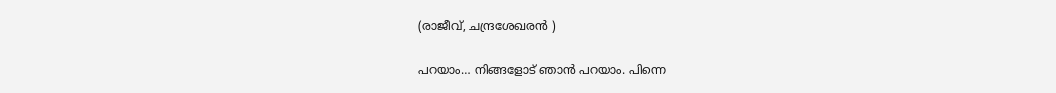(രാജീവ്, ചന്ദ്രശേഖരൻ )

പറയാം… നിങ്ങളോട് ഞാൻ പറയാം. പിന്നെ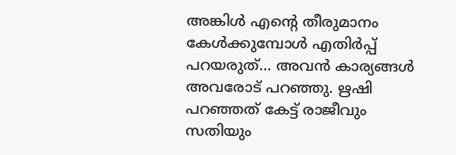അങ്കിൾ എന്റെ തീരുമാനം കേൾക്കുമ്പോൾ എതിർപ്പ് പറയരുത്… അവൻ കാര്യങ്ങൾ അവരോട് പറഞ്ഞു. ഋഷി പറഞ്ഞത് കേട്ട് രാജീവും സതിയും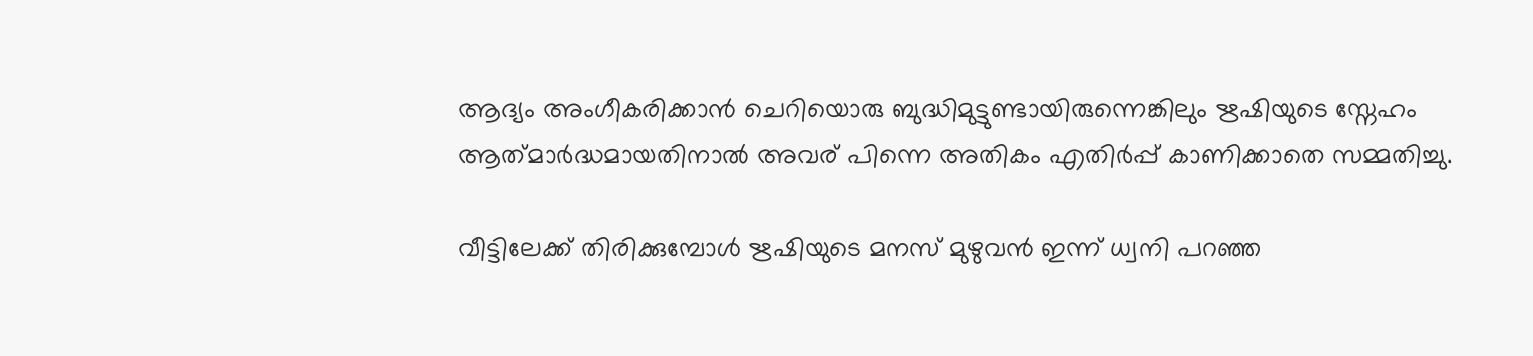ആദ്യം അംഗീകരിക്കാൻ ചെറിയൊരു ബുദ്ധിമുട്ടുണ്ടായിരുന്നെങ്കിലും ഋഷിയുടെ സ്നേഹം ആത്‍മാർദ്ധമായതിനാൽ അവര് പിന്നെ അതികം എതിർപ്പ് കാണിക്കാതെ സമ്മതിച്ചു.

വീട്ടിലേക്ക് തിരിക്കുമ്പോൾ ഋഷിയുടെ മനസ് മുഴുവൻ ഇന്ന് ധ്വനി പറഞ്ഞ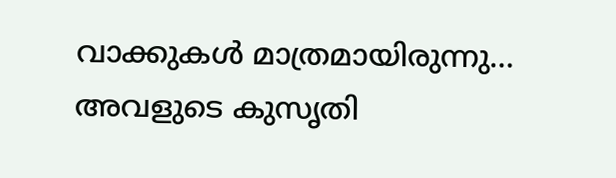വാക്കുകൾ മാത്രമായിരുന്നു…
അവളുടെ കുസൃതി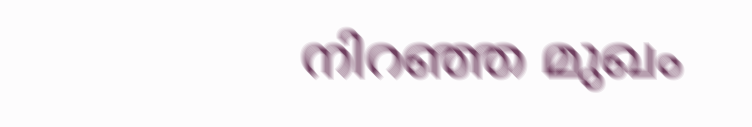നിറഞ്ഞ മുഖം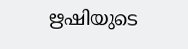ഋഷിയുടെ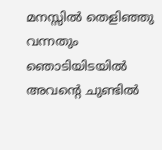മനസ്സിൽ തെളിഞ്ഞു വന്നതും ഞൊടിയിടയിൽ അവന്റെ ചുണ്ടിൽ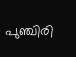പുഞ്ചിരി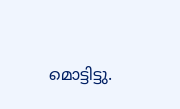മൊട്ടിട്ടു.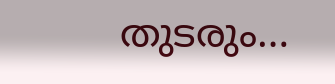തുടരും…